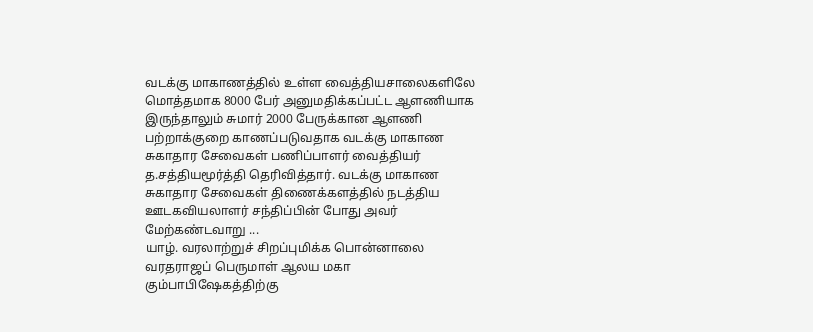வடக்கு மாகாணத்தில் உள்ள வைத்தியசாலைகளிலே மொத்தமாக 8000 பேர் அனுமதிக்கப்பட்ட ஆளணியாக இருந்தாலும் சுமார் 2000 பேருக்கான ஆளணி பற்றாக்குறை காணப்படுவதாக வடக்கு மாகாண சுகாதார சேவைகள் பணிப்பாளர் வைத்தியர் த.சத்தியமூர்த்தி தெரிவித்தார். வடக்கு மாகாண சுகாதார சேவைகள் திணைக்களத்தில் நடத்திய ஊடகவியலாளர் சந்திப்பின் போது அவர் மேற்கண்டவாறு ...
யாழ். வரலாற்றுச் சிறப்புமிக்க பொன்னாலை வரதராஜப் பெருமாள் ஆலய மகா கும்பாபிஷேகத்திற்கு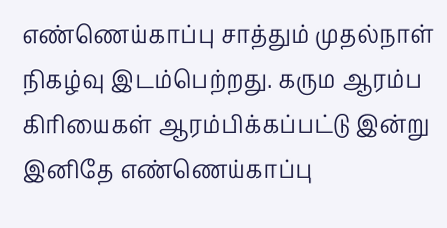எண்ணெய்காப்பு சாத்தும் முதல்நாள் நிகழ்வு இடம்பெற்றது. கரும ஆரம்ப கிரியைகள் ஆரம்பிக்கப்பட்டு இன்று இனிதே எண்ணெய்காப்பு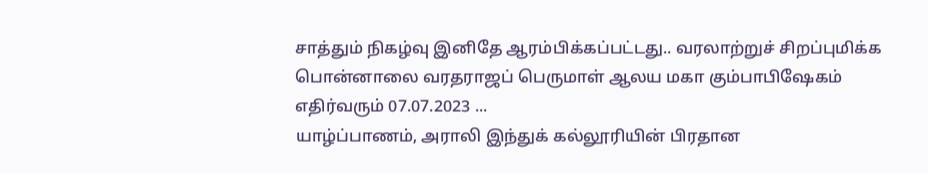சாத்தும் நிகழ்வு இனிதே ஆரம்பிக்கப்பட்டது.. வரலாற்றுச் சிறப்புமிக்க பொன்னாலை வரதராஜப் பெருமாள் ஆலய மகா கும்பாபிஷேகம் எதிர்வரும் 07.07.2023 ...
யாழ்ப்பாணம், அராலி இந்துக் கல்லூரியின் பிரதான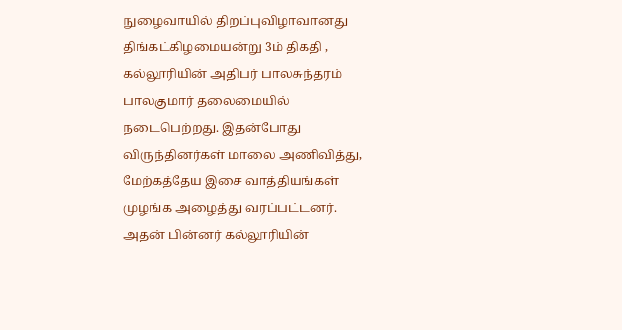நுழைவாயில் திறப்புவிழாவானது திங்கட்கிழமையன்று 3ம் திகதி , கல்லூரியின் அதிபர் பாலசுந்தரம் பாலகுமார் தலைமையில் நடைபெற்றது. இதன்போது விருந்தினர்கள் மாலை அணிவித்து, மேற்கத்தேய இசை வாத்தியங்கள் முழங்க அழைத்து வரப்பட்டனர். அதன் பின்னர் கல்லூரியின்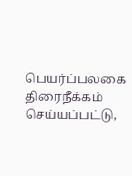பெயர்ப்பலகை திரைநீக்கம் செய்யப்பட்டு,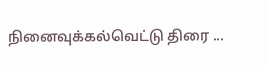நினைவுக்கல்வெட்டு திரை ...